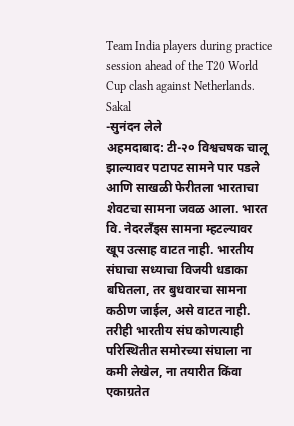Team India players during practice session ahead of the T20 World Cup clash against Netherlands.
Sakal
-सुनंदन लेले
अहमदाबाद: टी-२० विश्वचषक चालू झाल्यावर पटापट सामने पार पडले आणि साखळी फेरीतला भारताचा शेवटचा सामना जवळ आला. भारत वि. नेदरलँड्स सामना म्हटल्यावर खूप उत्साह वाटत नाही. भारतीय संघाचा सध्याचा विजयी धडाका बघितला, तर बुधवारचा सामना कठीण जाईल, असे वाटत नाही. तरीही भारतीय संघ कोणत्याही परिस्थितीत समोरच्या संघाला ना कमी लेखेल, ना तयारीत किंवा एकाग्रतेत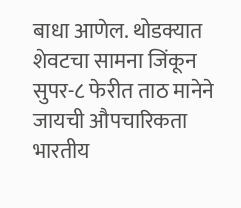बाधा आणेल. थोडक्यात शेवटचा सामना जिंकून सुपर-८ फेरीत ताठ मानेने जायची औपचारिकता भारतीय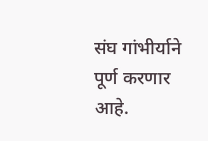संघ गांभीर्याने पूर्ण करणार आहे.